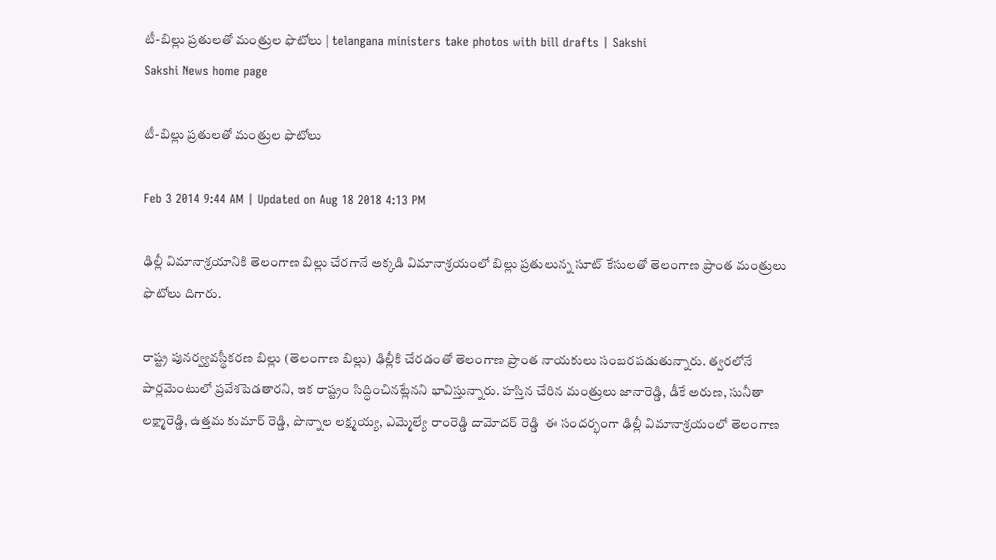టీ-బిల్లు ప్రతులతో మంత్రుల ఫొటోలు | telangana ministers take photos with bill drafts | Sakshi
Sakshi News home page

టీ-బిల్లు ప్రతులతో మంత్రుల ఫొటోలు

Feb 3 2014 9:44 AM | Updated on Aug 18 2018 4:13 PM

ఢిల్లీ విమానాశ్రయానికి తెలంగాణ బిల్లు చేరగానే అక్కడి విమానాశ్రయంలో బిల్లు ప్రతులున్న సూట్ కేసులతో తెలంగాణ ప్రాంత మంత్రులు ఫొటోలు దిగారు.

రాష్ట్ర పునర్వ్యవస్థీకరణ బిల్లు (తెలంగాణ బిల్లు) ఢిల్లీకి చేరడంతో తెలంగాణ ప్రాంత నాయకులు సంబరపడుతున్నారు. త్వరలోనే పార్లమెంటులో ప్రవేశపెడతారని, ఇక రాష్ట్రం సిద్ధించినట్లేనని భావిస్తున్నారు. హస్తిన చేరిన మంత్రులు జానారెడ్డి, డీకే అరుణ, సునీతా లక్ష్మారెడ్డి, ఉత్తమ కుమార్ రెడ్డి, పొన్నాల లక్ష్మయ్య, ఎమ్మెల్యే రాంరెడ్డి దామోదర్ రెడ్డి  ఈ సందర్భంగా ఢిల్లీ విమానాశ్రయంలో తెలంగాణ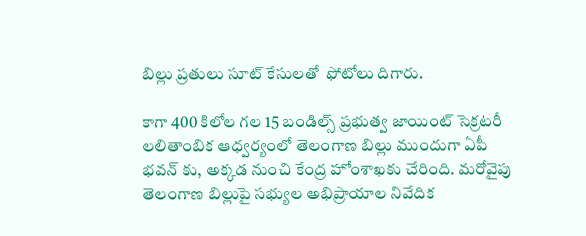బిల్లు ప్రతులు సూట్ కేసులతో  ఫోటోలు దిగారు.

కాగా 400 కిలోల గల 15 బండిల్స్ ప్రభుత్వ జాయింట్ సెక్రటరీ లలితాంబిక ఆధ్వర్యంలో తెలంగాణ బిల్లు ముందుగా ఏపీ భవన్ కు, అక్కడ నుంచి కేంద్ర హోంశాఖకు చేరింది. మరోవైపు తెలంగాణ బిల్లుపై సభ్యుల అభిప్రాయాల నివేదిక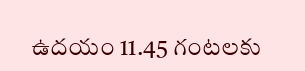ఉదయం 11.45 గంటలకు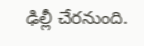ఢిల్లీ చేరనుంది.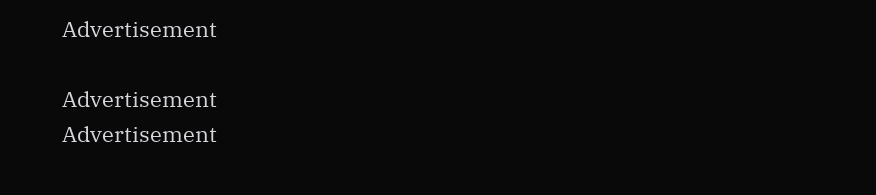Advertisement

Advertisement
Advertisement